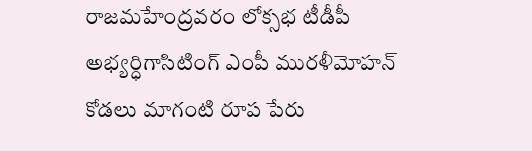రాజమహేంద్రవరం లోక్సభ టీడీపీ అభ్యర్ధిగాసిటింగ్ ఎంపీ మురళీమోహన్ కోడలు మాగంటి రూప పేరు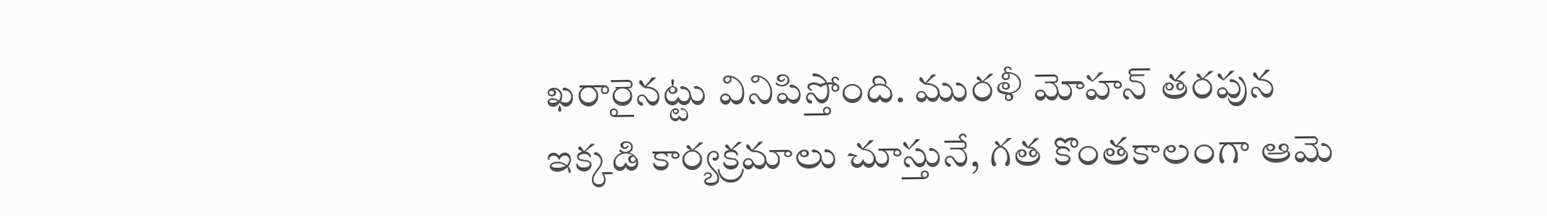ఖరారైనట్టు వినిపిస్తోంది. మురళీ మోహన్ తరపున ఇక్కడి కార్యక్రమాలు చూస్తునే, గత కొంతకాలంగా ఆమె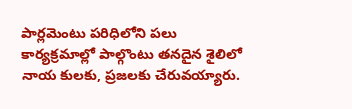పార్లమెంటు పరిధిలోని పలు కార్యక్రమాల్లో పాల్గొంటు తనదైన శైలిలో నాయ కులకు, ప్రజలకు చేరువయ్యారు.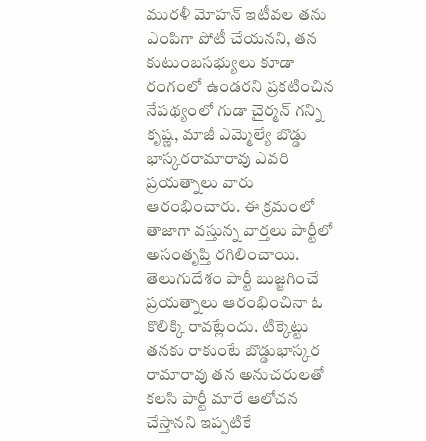మురళీ మోహన్ ఇటీవల తను ఎంపిగా పోటీ చేయనని, తన కుటుంబసభ్యులు కూడా రంగంలో ఉండరని ప్రకటించిన నేపథ్యంలో గుడా చైర్మన్ గన్ని కృష్ణ, మాజీ ఎమ్మెల్యే బొడ్డు భాస్కరరామారావు ఎవరి ప్రయత్నాలు వారు ఆరంభించారు. ఈ క్రమంలో తాజాగా వస్తున్న వార్తలు పార్టీలో అసంతృప్తి రగిలించాయి. తెలుగుదేశం పార్టీ బుజ్జగించే ప్రయత్నాలు ఆరంభించినా ఓ కొలిక్కి రావట్లేందు. టిక్కెట్టు తనకు రాకుంటే బొడ్డుభాస్కర రామారావు తన అనుచరులతో కలసి పార్టీ మారే ఆలోచన చేస్తానని ఇప్పటికే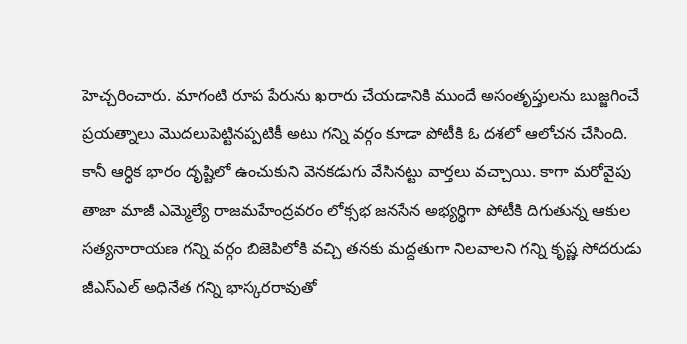హెచ్చరించారు. మాగంటి రూప పేరును ఖరారు చేయడానికి ముందే అసంతృప్తులను బుజ్జగించే ప్రయత్నాలు మొదలుపెట్టినప్పటికీ అటు గన్ని వర్గం కూడా పోటీకి ఓ దశలో ఆలోచన చేసింది. కానీ ఆర్ధిక భారం దృష్టిలో ఉంచుకుని వెనకడుగు వేసినట్టు వార్తలు వచ్చాయి. కాగా మరోవైపు తాజా మాజీ ఎమ్మెల్యే రాజమహేంద్రవరం లోక్సభ జనసేన అభ్యర్థిగా పోటీకి దిగుతున్న ఆకుల సత్యనారాయణ గన్ని వర్గం బిజెపిలోకి వచ్చి తనకు మద్దతుగా నిలవాలని గన్ని కృష్ణ సోదరుడు జీఎస్ఎల్ అధినేత గన్ని భాస్కరరావుతో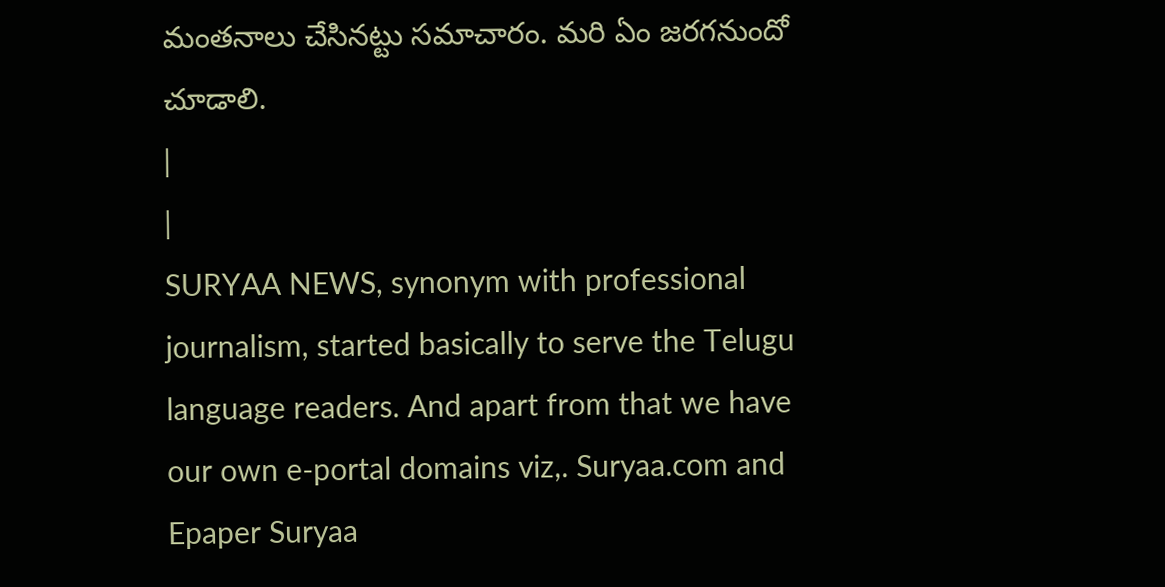మంతనాలు చేసినట్టు సమాచారం. మరి ఏం జరగనుందో చూడాలి.
|
|
SURYAA NEWS, synonym with professional journalism, started basically to serve the Telugu language readers. And apart from that we have our own e-portal domains viz,. Suryaa.com and Epaper Suryaa